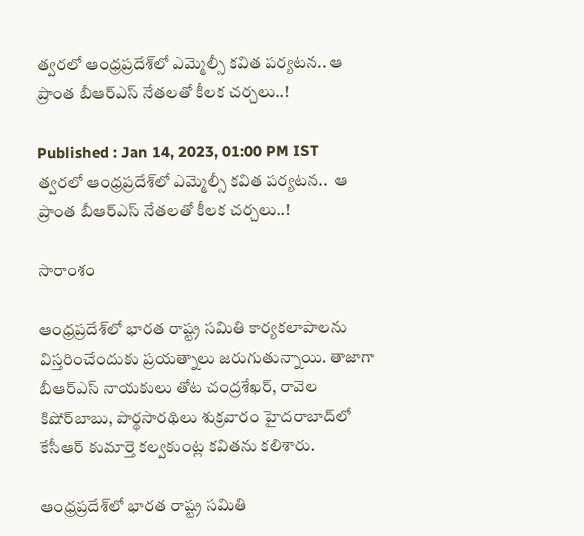త్వరలో ఆంధ్రప్రదేశ్‌లో ఎమ్మెల్సీ కవిత పర్యటన.. ఆ ప్రాంత బీఆర్‌ఎస్ నేతలతో కీలక చర్చలు..!

Published : Jan 14, 2023, 01:00 PM IST
త్వరలో ఆంధ్రప్రదేశ్‌లో ఎమ్మెల్సీ కవిత పర్యటన..  ఆ ప్రాంత బీఆర్‌ఎస్ నేతలతో కీలక చర్చలు..!

సారాంశం

ఆంధ్రప్రదేశ్‌లో భారత రాష్ట్ర సమితి కార్యకలాపాలను విస్తరించేందుకు ప్రయత్నాలు జరుగుతున్నాయి. తాజాగా బీఆర్ఎస్ నాయకులు తోట చంద్రశేఖర్, రావెల కిషోర్‌బాబు, పార్థసారథిలు శుక్రవారం హైదరాబాద్‌లో కేసీఆర్‌ కుమార్తె కల్వకుంట్ల కవితను కలిశారు.

ఆంధ్రప్రదేశ్‌లో భారత రాష్ట్ర సమితి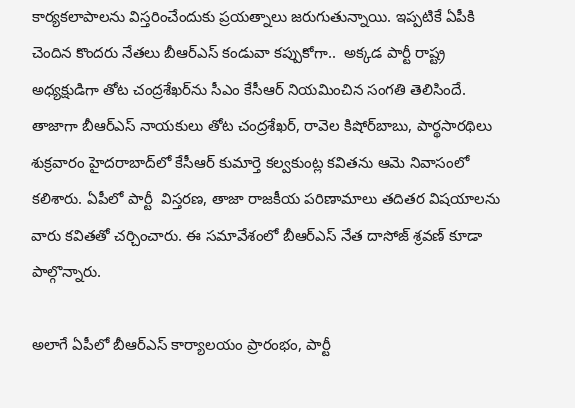కార్యకలాపాలను విస్తరించేందుకు ప్రయత్నాలు జరుగుతున్నాయి. ఇప్పటికే ఏపీకి చెందిన కొందరు నేతలు బీఆర్ఎస్ కండువా కప్పుకోగా..  అక్కడ పార్టీ రాష్ట్ర అధ్యక్షుడిగా తోట చంద్రశేఖర్‌ను సీఎం కేసీఆర్ నియమించిన సంగతి తెలిసిందే. తాజాగా బీఆర్ఎస్ నాయకులు తోట చంద్రశేఖర్, రావెల కిషోర్‌బాబు, పార్థసారథిలు శుక్రవారం హైదరాబాద్‌లో కేసీఆర్‌ కుమార్తె కల్వకుంట్ల కవితను ఆమె నివాసంలో కలిశారు. ఏపీలో పార్టీ  విస్తరణ, తాజా రాజకీయ పరిణామాలు తదితర విషయాలను వారు కవితతో చర్చించారు. ఈ సమావేశంలో బీఆర్ఎస్ నేత దాసోజ్ శ్రవణ్ కూడా పాల్గొన్నారు.

అలాగే ఏపీలో బీఆర్‌ఎస్ కార్యాలయం ప్రారంభం, పార్టీ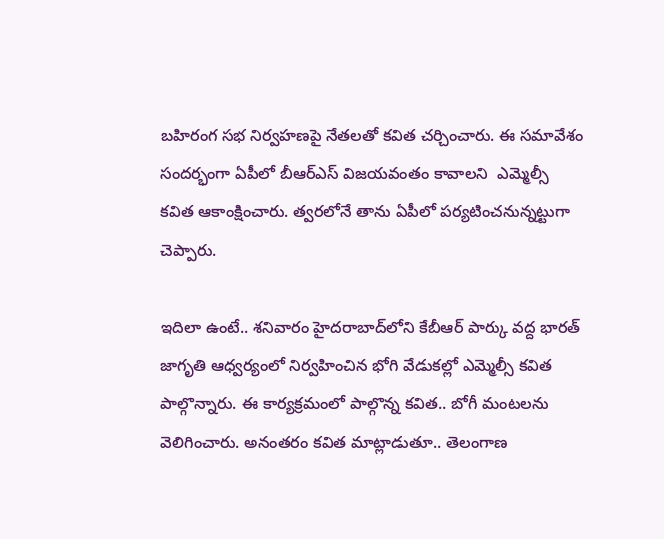బహిరంగ సభ నిర్వహణపై నేతలతో కవిత చర్చించారు. ఈ సమావేశం సందర్భంగా ఏపీలో బీఆర్ఎస్ విజయవంతం కావాలని  ఎమ్మెల్సీ కవిత ఆకాంక్షించారు. త్వరలోనే తాను ఏపీలో పర్యటించనున్నట్టుగా చెప్పారు.

ఇదిలా ఉంటే.. శనివారం హైదరాబాద్‌లోని కేబీఆర్‌ పార్కు వద్ద భారత్‌ జాగృతి ఆధ్వర్యంలో నిర్వహించిన భోగి వేడుకల్లో ఎమ్మెల్సీ కవిత పాల్గొన్నారు. ఈ కార్యక్రమంలో పాల్గొన్న కవిత.. బోగీ మంటలను వెలిగించారు. అనంతరం కవిత మాట్లాడుతూ.. తెలంగాణ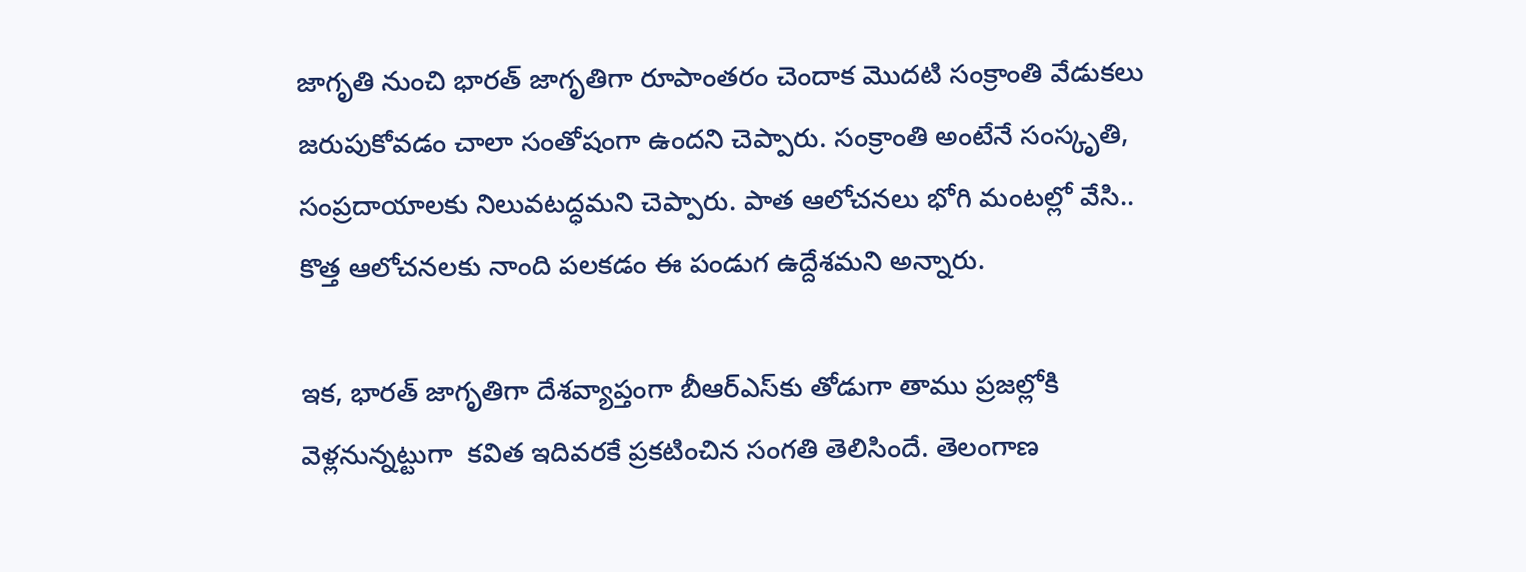జాగృతి నుంచి భారత్‌ జాగృతిగా రూపాంతరం చెందాక మొదటి సంక్రాంతి వేడుకలు జరుపుకోవడం చాలా సంతోషంగా ఉందని చెప్పారు. సంక్రాంతి అంటేనే సంస్కృతి, సంప్రదాయాలకు నిలువటద్ధమని చెప్పారు. పాత ఆలోచనలు భోగి మంటల్లో వేసి.. కొత్త ఆలోచనలకు నాంది పలకడం ఈ పండుగ ఉద్దేశమని అన్నారు.

ఇక, భారత్ జాగృతిగా దేశవ్యాప్తంగా బీఆర్ఎస్‌కు తోడుగా తాము ప్రజల్లోకి వెళ్లనున్నట్టుగా  కవిత ఇదివరకే ప్రకటించిన సంగతి తెలిసిందే. తెలంగాణ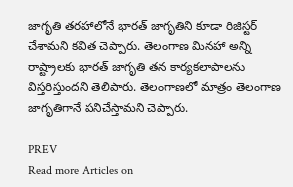జాగృతి తరహాలోనే భారత్ జాగృతిని కూడా రిజిస్టర్ చేశామని కవిత చెప్పారు. తెలంగాణ మినహా అన్ని రాష్ట్రాలకు భారత్ జాగృతి తన కార్యకలాపాలను విస్తరిస్తుందని తెలిపారు. తెలంగాణలో మాత్రం తెలంగాణ జాగృతిగానే పనిచేస్తామని చెప్పారు.

PREV
Read more Articles on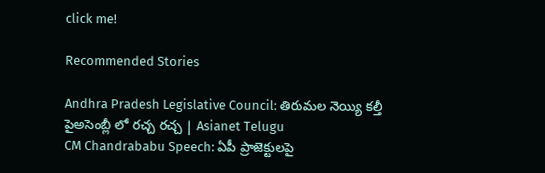click me!

Recommended Stories

Andhra Pradesh Legislative Council: తిరుమల నెయ్యి కల్తీ పైఅసెంబ్లీ లో రచ్చ రచ్చ | Asianet Telugu
CM Chandrababu Speech: ఏపీ ప్రాజెక్టులపై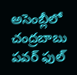అసెంబ్లీలో చంద్రబాబు పవర్ ఫుల్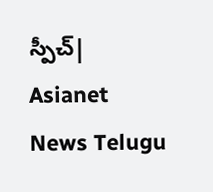స్పీచ్| Asianet News Telugu